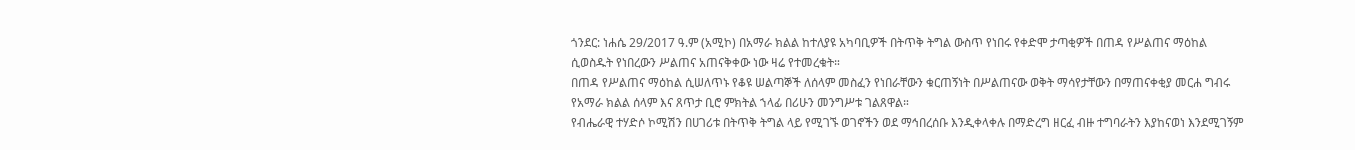ጎንደር: ነሐሴ 29/2017 ዓ.ም (አሚኮ) በአማራ ክልል ከተለያዩ አካባቢዎች በትጥቅ ትግል ውስጥ የነበሩ የቀድሞ ታጣቂዎች በጠዳ የሥልጠና ማዕከል ሲወስዱት የነበረውን ሥልጠና አጠናቅቀው ነው ዛሬ የተመረቁት።
በጠዳ የሥልጠና ማዕከል ሲሠለጥኑ የቆዩ ሠልጣኞች ለሰላም መስፈን የነበራቸውን ቁርጠኝነት በሥልጠናው ወቅት ማሳየታቸውን በማጠናቀቂያ መርሐ ግብሩ የአማራ ክልል ሰላም እና ጸጥታ ቢሮ ምክትል ኀላፊ በሪሁን መንግሥቱ ገልጸዋል።
የብሔራዊ ተሃድሶ ኮሚሽን በሀገሪቱ በትጥቅ ትግል ላይ የሚገኙ ወገኖችን ወደ ማኅበረሰቡ እንዲቀላቀሉ በማድረግ ዘርፈ ብዙ ተግባራትን እያከናወነ እንደሚገኝም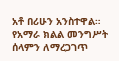አቶ በሪሁን አንስተዋል።
የአማራ ክልል መንግሥት ሰላምን ለማረጋገጥ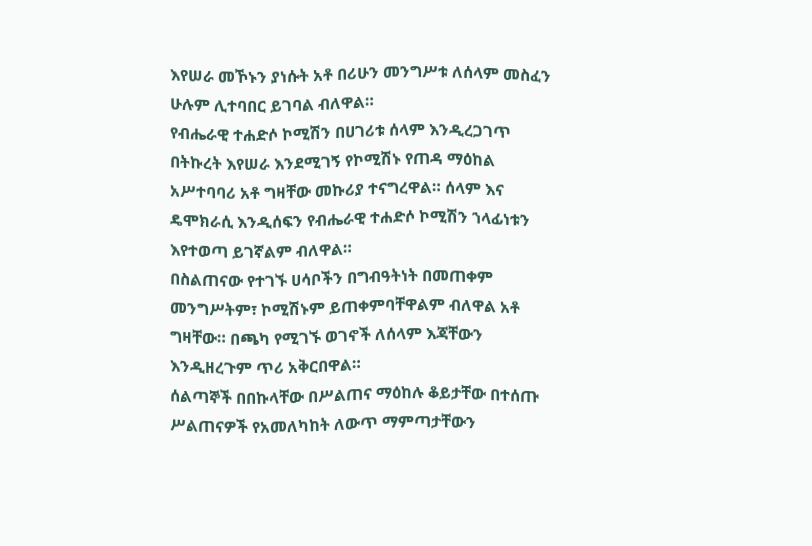እየሠራ መኾኑን ያነሱት አቶ በሪሁን መንግሥቱ ለሰላም መስፈን ሁሉም ሊተባበር ይገባል ብለዋል።
የብሔራዊ ተሐድሶ ኮሚሽን በሀገሪቱ ሰላም እንዲረጋገጥ በትኩረት እየሠራ እንደሚገኝ የኮሚሽኑ የጠዳ ማዕከል አሥተባባሪ አቶ ግዛቸው መኩሪያ ተናግረዋል። ሰላም እና ዴሞክራሲ እንዲሰፍን የብሔራዊ ተሐድሶ ኮሚሽን ኀላፊነቱን እየተወጣ ይገኛልም ብለዋል።
በስልጠናው የተገኙ ሀሳቦችን በግብዓትነት በመጠቀም መንግሥትም፣ ኮሚሽኑም ይጠቀምባቸዋልም ብለዋል አቶ ግዛቸው። በጫካ የሚገኙ ወገኖች ለሰላም እጃቸውን እንዲዘረጉም ጥሪ አቅርበዋል።
ሰልጣኞች በበኩላቸው በሥልጠና ማዕከሉ ቆይታቸው በተሰጡ ሥልጠናዎች የአመለካከት ለውጥ ማምጣታቸውን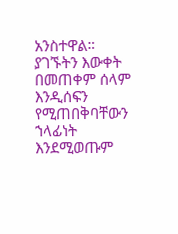አንስተዋል። ያገኙትን እውቀት በመጠቀም ሰላም እንዲሰፍን የሚጠበቅባቸውን ኀላፊነት እንደሚወጡም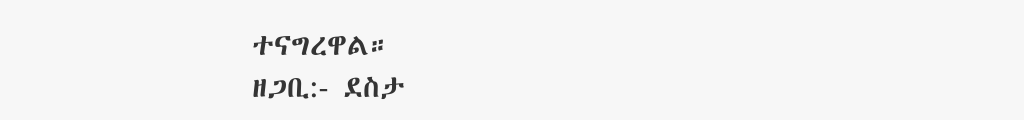ተናግረዋል።
ዘጋቢ:- ደስታ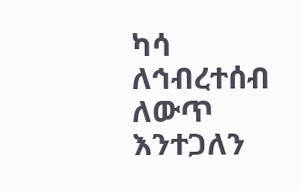ካሳ
ለኅብረተሰብ ለውጥ እንተጋለን